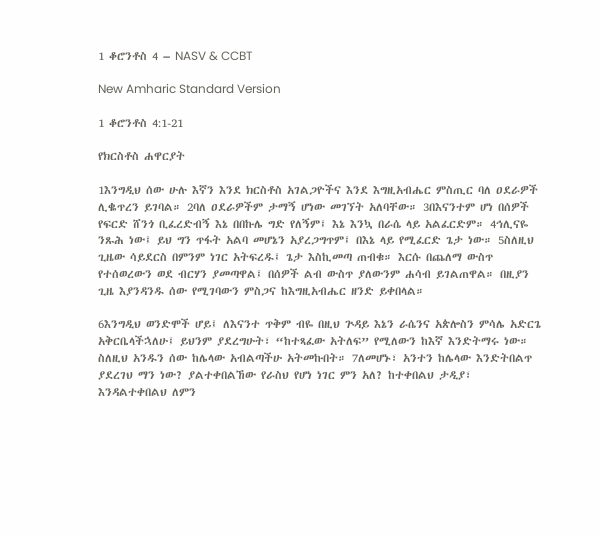1 ቆሮንቶስ 4 – NASV & CCBT

New Amharic Standard Version

1 ቆሮንቶስ 4:1-21

የክርስቶስ ሐዋርያት

1እንግዲህ ሰው ሁሉ እኛን እንደ ክርስቶስ አገልጋዮችና እንደ እግዚአብሔር ምስጢር ባለ ዐደራዎች ሊቈጥረን ይገባል። 2ባለ ዐደራዎችም ታማኝ ሆነው መገኘት አለባቸው። 3በእናንተም ሆነ በሰዎች የፍርድ ሸንጎ ቢፈረድብኝ እኔ በበኩሌ ግድ የለኝም፤ እኔ እንኳ በራሴ ላይ አልፈርድም። 4ኅሊናዬ ንጹሕ ነው፤ ይህ ግን ጥፋት አልባ መሆኔን አያረጋግጥም፤ በእኔ ላይ የሚፈርድ ጌታ ነው። 5ስለዚህ ጊዜው ሳይደርስ በምንም ነገር አትፍረዱ፤ ጌታ እስኪመጣ ጠብቁ። እርሱ በጨለማ ውስጥ የተሰወረውን ወደ ብርሃን ያመጣዋል፤ በሰዎች ልብ ውስጥ ያለውንም ሐሳብ ይገልጠዋል። በዚያን ጊዜ እያንዳንዱ ሰው የሚገባውን ምስጋና ከእግዚአብሔር ዘንድ ይቀበላል።

6እንግዲህ ወንድሞች ሆይ፤ ለእናንተ ጥቅም ብዬ በዚህ ጕዳይ እኔን ራሴንና አጵሎስን ምሳሌ አድርጌ አቅርቤላችኋለሁ፤ ይህንም ያደረግሁት፣ “ከተጻፈው አትለፍ” የሚለውን ከእኛ እንድትማሩ ነው። ስለዚህ አንዱን ሰው ከሌላው አብልጣችሁ አትመኩበት። 7ለመሆኑ፣ አንተን ከሌላው እንድትበልጥ ያደረገህ ማን ነው? ያልተቀበልኸው የራስህ የሆነ ነገር ምን አለ? ከተቀበልህ ታዲያ፣ እንዳልተቀበልህ ለምን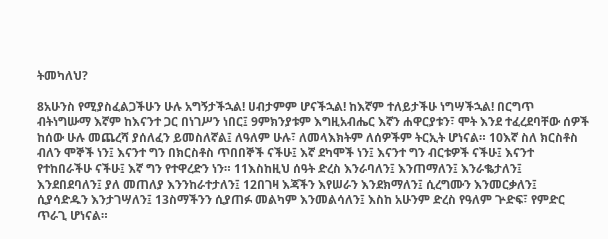ትመካለህ?

8አሁንስ የሚያስፈልጋችሁን ሁሉ አግኝታችኋል! ሀብታምም ሆናችኋል! ከእኛም ተለይታችሁ ነግሣችኋል! በርግጥ ብትነግሡማ እኛም ከእናንተ ጋር በነገሥን ነበር፤ 9ምክንያቱም እግዚአብሔር እኛን ሐዋርያቱን፣ ሞት እንደ ተፈረደባቸው ሰዎች ከሰው ሁሉ መጨረሻ ያሰለፈን ይመስለኛል፤ ለዓለም ሁሉ፣ ለመላእክትም ለሰዎችም ትርኢት ሆነናል። 10እኛ ስለ ክርስቶስ ብለን ሞኞች ነን፤ እናንተ ግን በክርስቶስ ጥበበኞች ናችሁ፤ እኛ ደካሞች ነን፤ እናንተ ግን ብርቱዎች ናችሁ፤ እናንተ የተከበራችሁ ናችሁ፤ እኛ ግን የተዋረድን ነን። 11እስከዚህ ሰዓት ድረስ እንራባለን፤ እንጠማለን፤ እንራቈታለን፤ እንደበደባለን፤ ያለ መጠለያ እንንከራተታለን፤ 12በገዛ እጃችን እየሠራን እንደክማለን፤ ሲረግሙን እንመርቃለን፤ ሲያሳድዱን እንታገሣለን፤ 13ስማችንን ሲያጠፉ መልካም እንመልሳለን፤ እስከ አሁንም ድረስ የዓለም ጕድፍ፣ የምድር ጥራጊ ሆነናል።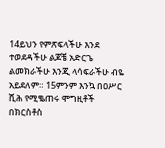14ይህን የምጽፍላችሁ እንደ ተወደዳችሁ ልጆቼ አድርጌ ልመክራችሁ እንጂ ላሳፍራችሁ ብዬ አይደለም። 15ምንም እንኳ በዐሥር ሺሕ የሚቈጠሩ ሞግዚቶች በክርስቶስ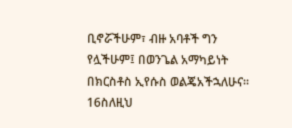ቢኖሯችሁም፣ ብዙ አባቶች ግን የሏችሁም፤ በወንጌል አማካይነት በክርስቶስ ኢየሱስ ወልጄአችኋለሁና። 16ስለዚህ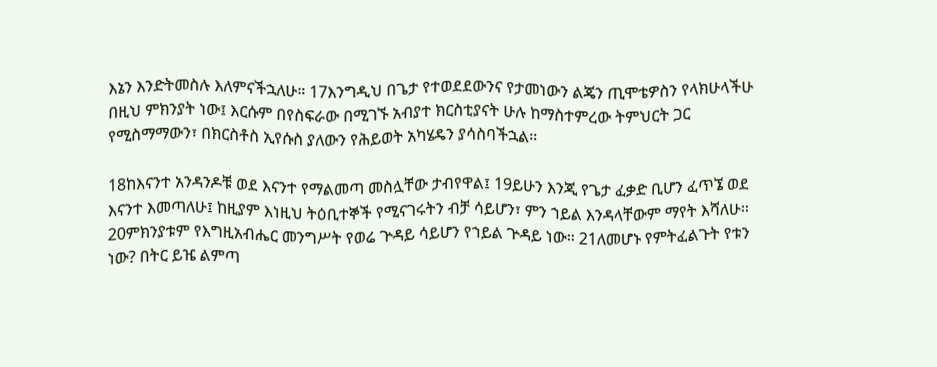እኔን እንድትመስሉ እለምናችኋለሁ። 17እንግዲህ በጌታ የተወደደውንና የታመነውን ልጄን ጢሞቴዎስን የላክሁላችሁ በዚህ ምክንያት ነው፤ እርሱም በየስፍራው በሚገኙ አብያተ ክርስቲያናት ሁሉ ከማስተምረው ትምህርት ጋር የሚስማማውን፣ በክርስቶስ ኢየሱስ ያለውን የሕይወት አካሄዴን ያሳስባችኋል።

18ከእናንተ አንዳንዶቹ ወደ እናንተ የማልመጣ መስሏቸው ታብየዋል፤ 19ይሁን እንጂ የጌታ ፈቃድ ቢሆን ፈጥኜ ወደ እናንተ እመጣለሁ፤ ከዚያም እነዚህ ትዕቢተኞች የሚናገሩትን ብቻ ሳይሆን፣ ምን ኀይል እንዳላቸውም ማየት እሻለሁ። 20ምክንያቱም የእግዚአብሔር መንግሥት የወሬ ጕዳይ ሳይሆን የኀይል ጕዳይ ነው። 21ለመሆኑ የምትፈልጉት የቱን ነው? በትር ይዤ ልምጣ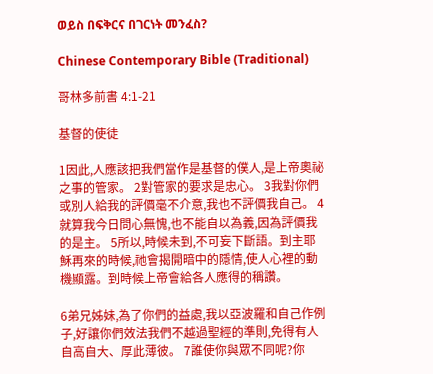ወይስ በፍቅርና በገርነት መንፈስ?

Chinese Contemporary Bible (Traditional)

哥林多前書 4:1-21

基督的使徒

1因此,人應該把我們當作是基督的僕人,是上帝奧祕之事的管家。 2對管家的要求是忠心。 3我對你們或別人給我的評價毫不介意,我也不評價我自己。 4就算我今日問心無愧,也不能自以為義,因為評價我的是主。 5所以,時候未到,不可妄下斷語。到主耶穌再來的時候,祂會揭開暗中的隱情,使人心裡的動機顯露。到時候上帝會給各人應得的稱讚。

6弟兄姊妹,為了你們的益處,我以亞波羅和自己作例子,好讓你們效法我們不越過聖經的準則,免得有人自高自大、厚此薄彼。 7誰使你與眾不同呢?你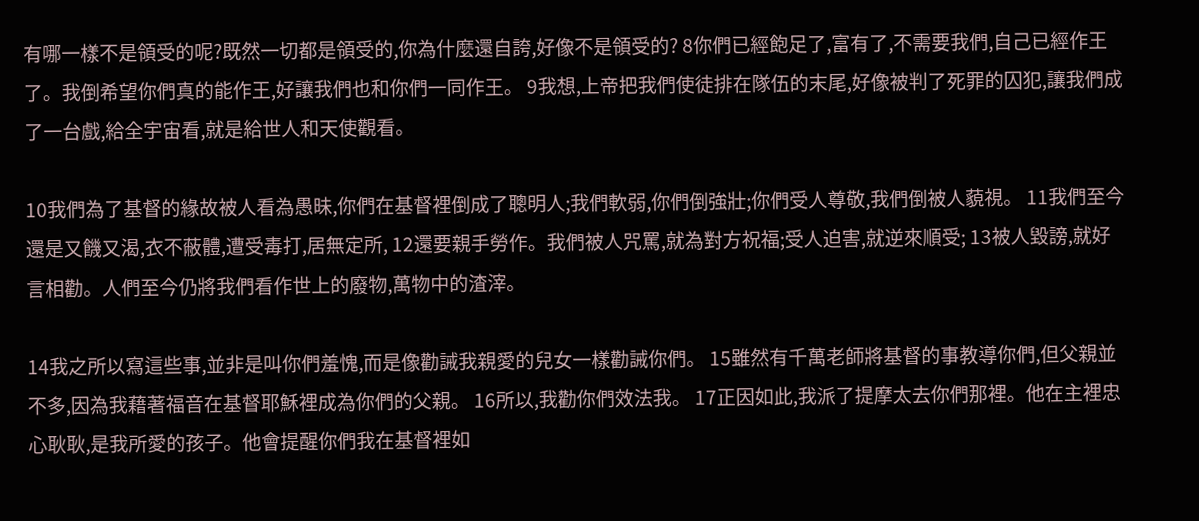有哪一樣不是領受的呢?既然一切都是領受的,你為什麼還自誇,好像不是領受的? 8你們已經飽足了,富有了,不需要我們,自己已經作王了。我倒希望你們真的能作王,好讓我們也和你們一同作王。 9我想,上帝把我們使徒排在隊伍的末尾,好像被判了死罪的囚犯,讓我們成了一台戲,給全宇宙看,就是給世人和天使觀看。

10我們為了基督的緣故被人看為愚昧,你們在基督裡倒成了聰明人;我們軟弱,你們倒強壯;你們受人尊敬,我們倒被人藐視。 11我們至今還是又饑又渴,衣不蔽體,遭受毒打,居無定所, 12還要親手勞作。我們被人咒罵,就為對方祝福;受人迫害,就逆來順受; 13被人毀謗,就好言相勸。人們至今仍將我們看作世上的廢物,萬物中的渣滓。

14我之所以寫這些事,並非是叫你們羞愧,而是像勸誡我親愛的兒女一樣勸誡你們。 15雖然有千萬老師將基督的事教導你們,但父親並不多,因為我藉著福音在基督耶穌裡成為你們的父親。 16所以,我勸你們效法我。 17正因如此,我派了提摩太去你們那裡。他在主裡忠心耿耿,是我所愛的孩子。他會提醒你們我在基督裡如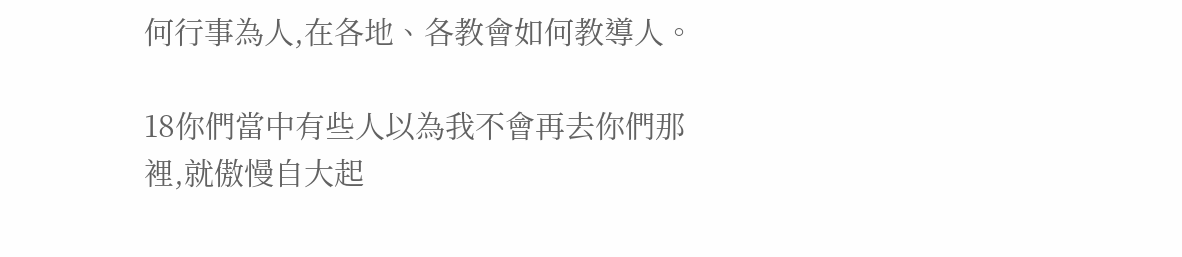何行事為人,在各地、各教會如何教導人。

18你們當中有些人以為我不會再去你們那裡,就傲慢自大起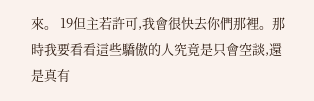來。 19但主若許可,我會很快去你們那裡。那時我要看看這些驕傲的人究竟是只會空談,還是真有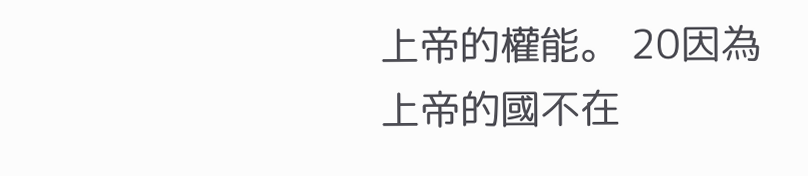上帝的權能。 20因為上帝的國不在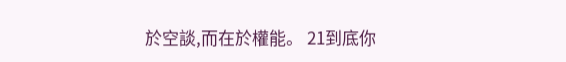於空談,而在於權能。 21到底你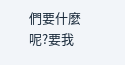們要什麼呢?要我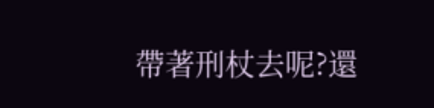帶著刑杖去呢?還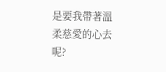是要我帶著溫柔慈愛的心去呢?